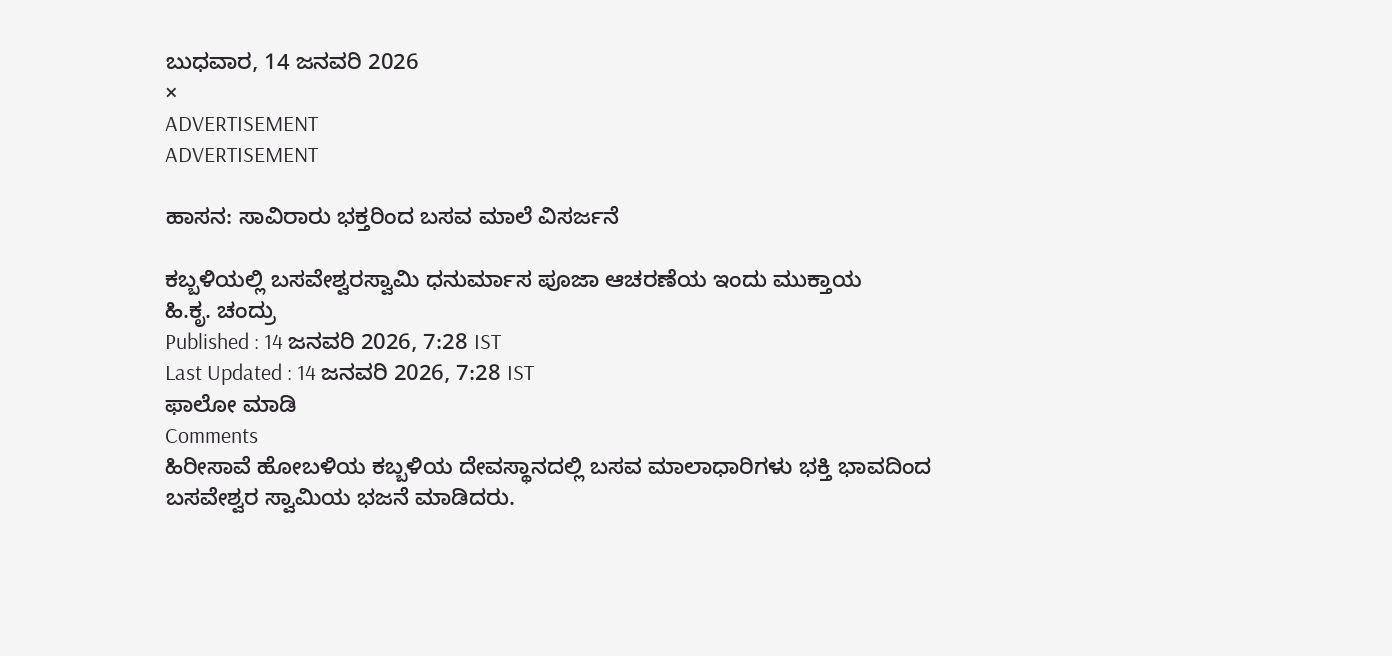ಬುಧವಾರ, 14 ಜನವರಿ 2026
×
ADVERTISEMENT
ADVERTISEMENT

ಹಾಸನ: ಸಾವಿರಾರು ಭಕ್ತರಿಂದ ಬಸವ ಮಾಲೆ ವಿಸರ್ಜನೆ

ಕಬ್ಬಳಿಯಲ್ಲಿ ಬಸವೇಶ್ವರಸ್ವಾಮಿ ಧನುರ್ಮಾಸ ಪೂಜಾ ಆಚರಣೆಯ ಇಂದು ಮುಕ್ತಾಯ
ಹಿ.ಕೃ. ಚಂದ್ರು
Published : 14 ಜನವರಿ 2026, 7:28 IST
Last Updated : 14 ಜನವರಿ 2026, 7:28 IST
ಫಾಲೋ ಮಾಡಿ
Comments
ಹಿರೀಸಾವೆ ಹೋಬಳಿಯ ಕಬ್ಬಳಿಯ ದೇವಸ್ಥಾನದಲ್ಲಿ ಬಸವ ಮಾಲಾಧಾರಿಗಳು ಭಕ್ತಿ ಭಾವದಿಂದ ಬಸವೇಶ್ವರ ಸ್ವಾಮಿಯ ಭಜನೆ ಮಾಡಿದರು.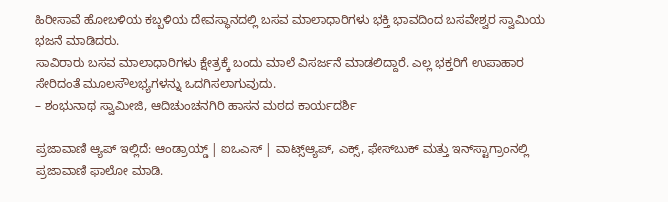ಹಿರೀಸಾವೆ ಹೋಬಳಿಯ ಕಬ್ಬಳಿಯ ದೇವಸ್ಥಾನದಲ್ಲಿ ಬಸವ ಮಾಲಾಧಾರಿಗಳು ಭಕ್ತಿ ಭಾವದಿಂದ ಬಸವೇಶ್ವರ ಸ್ವಾಮಿಯ ಭಜನೆ ಮಾಡಿದರು.
ಸಾವಿರಾರು ಬಸವ ಮಾಲಾಧಾರಿಗಳು ಕ್ಷೇತ್ರಕ್ಕೆ ಬಂದು ಮಾಲೆ ವಿಸರ್ಜನೆ ಮಾಡಲಿದ್ದಾರೆ. ಎಲ್ಲ ಭಕ್ತರಿಗೆ ಉಪಾಹಾರ ಸೇರಿದಂತೆ ಮೂಲಸೌಲಭ್ಯಗಳನ್ನು ಒದಗಿಸಲಾಗುವುದು.
– ಶಂಭುನಾಥ ಸ್ವಾಮೀಜಿ, ಆದಿಚುಂಚನಗಿರಿ ಹಾಸನ ಮಠದ ಕಾರ್ಯದರ್ಶಿ

ಪ್ರಜಾವಾಣಿ ಆ್ಯಪ್ ಇಲ್ಲಿದೆ: ಆಂಡ್ರಾಯ್ಡ್ | ಐಒಎಸ್ | ವಾಟ್ಸ್ಆ್ಯಪ್, ಎಕ್ಸ್, ಫೇಸ್‌ಬುಕ್ ಮತ್ತು ಇನ್‌ಸ್ಟಾಗ್ರಾಂನಲ್ಲಿ ಪ್ರಜಾವಾಣಿ ಫಾಲೋ ಮಾಡಿ.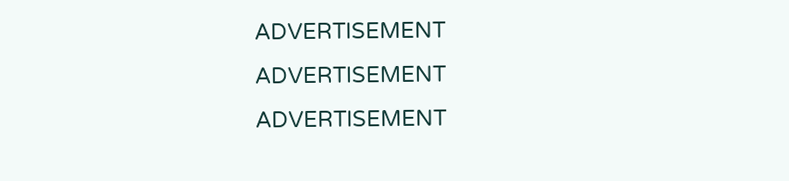ADVERTISEMENT
ADVERTISEMENT
ADVERTISEMENT